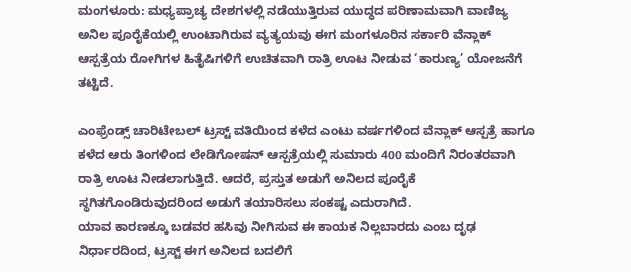ಮಂಗಳೂರು: ಮಧ್ಯಪ್ರಾಚ್ಯ ದೇಶಗಳಲ್ಲಿ ನಡೆಯುತ್ತಿರುವ ಯುದ್ಧದ ಪರಿಣಾಮವಾಗಿ ವಾಣಿಜ್ಯ ಅನಿಲ ಪೂರೈಕೆಯಲ್ಲಿ ಉಂಟಾಗಿರುವ ವ್ಯತ್ಯಯವು ಈಗ ಮಂಗಳೂರಿನ ಸರ್ಕಾರಿ ವೆನ್ಲಾಕ್ ಆಸ್ಪತ್ರೆಯ ರೋಗಿಗಳ ಹಿತೈಷಿಗಳಿಗೆ ಉಚಿತವಾಗಿ ರಾತ್ರಿ ಊಟ ನೀಡುವ ‘ಕಾರುಣ್ಯ’ ಯೋಜನೆಗೆ ತಟ್ಟಿದೆ.

ಎಂಫ್ರೆಂಡ್ಸ್ ಚಾರಿಟೇಬಲ್ ಟ್ರಸ್ಟ್ ವತಿಯಿಂದ ಕಳೆದ ಎಂಟು ವರ್ಷಗಳಿಂದ ವೆನ್ಲಾಕ್ ಆಸ್ಪತ್ರೆ ಹಾಗೂ ಕಳೆದ ಆರು ತಿಂಗಳಿಂದ ಲೇಡಿಗೋಷನ್ ಆಸ್ಪತ್ರೆಯಲ್ಲಿ ಸುಮಾರು 400 ಮಂದಿಗೆ ನಿರಂತರವಾಗಿ ರಾತ್ರಿ ಊಟ ನೀಡಲಾಗುತ್ತಿದೆ. ಆದರೆ, ಪ್ರಸ್ತುತ ಅಡುಗೆ ಅನಿಲದ ಪೂರೈಕೆ ಸ್ಥಗಿತಗೊಂಡಿರುವುದರಿಂದ ಅಡುಗೆ ತಯಾರಿಸಲು ಸಂಕಷ್ಟ ಎದುರಾಗಿದೆ.
ಯಾವ ಕಾರಣಕ್ಕೂ ಬಡವರ ಹಸಿವು ನೀಗಿಸುವ ಈ ಕಾಯಕ ನಿಲ್ಲಬಾರದು ಎಂಬ ದೃಢ ನಿರ್ಧಾರದಿಂದ, ಟ್ರಸ್ಟ್ ಈಗ ಅನಿಲದ ಬದಲಿಗೆ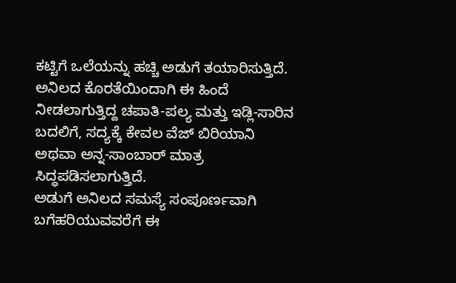ಕಟ್ಟಿಗೆ ಒಲೆಯನ್ನು ಹಚ್ಚಿ ಅಡುಗೆ ತಯಾರಿಸುತ್ತಿದೆ. ಅನಿಲದ ಕೊರತೆಯಿಂದಾಗಿ ಈ ಹಿಂದೆ ನೀಡಲಾಗುತ್ತಿದ್ದ ಚಪಾತಿ-ಪಲ್ಯ ಮತ್ತು ಇಡ್ಲಿ-ಸಾರಿನ ಬದಲಿಗೆ, ಸದ್ಯಕ್ಕೆ ಕೇವಲ ವೆಜ್ ಬಿರಿಯಾನಿ ಅಥವಾ ಅನ್ನ-ಸಾಂಬಾರ್ ಮಾತ್ರ ಸಿದ್ಧಪಡಿಸಲಾಗುತ್ತಿದೆ.
ಅಡುಗೆ ಅನಿಲದ ಸಮಸ್ಯೆ ಸಂಪೂರ್ಣವಾಗಿ ಬಗೆಹರಿಯುವವರೆಗೆ ಈ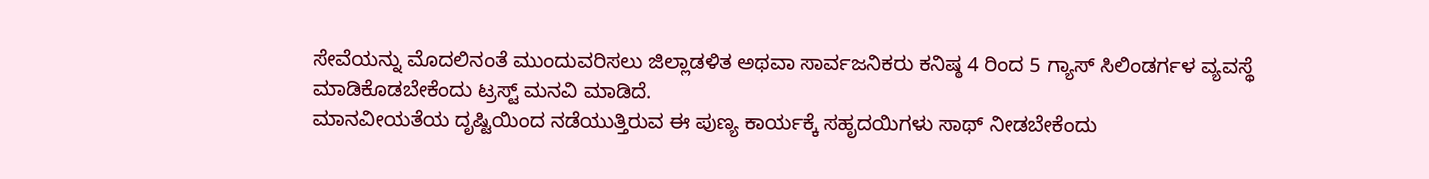ಸೇವೆಯನ್ನು ಮೊದಲಿನಂತೆ ಮುಂದುವರಿಸಲು ಜಿಲ್ಲಾಡಳಿತ ಅಥವಾ ಸಾರ್ವಜನಿಕರು ಕನಿಷ್ಠ 4 ರಿಂದ 5 ಗ್ಯಾಸ್ ಸಿಲಿಂಡರ್ಗಳ ವ್ಯವಸ್ಥೆ ಮಾಡಿಕೊಡಬೇಕೆಂದು ಟ್ರಸ್ಟ್ ಮನವಿ ಮಾಡಿದೆ.
ಮಾನವೀಯತೆಯ ದೃಷ್ಟಿಯಿಂದ ನಡೆಯುತ್ತಿರುವ ಈ ಪುಣ್ಯ ಕಾರ್ಯಕ್ಕೆ ಸಹೃದಯಿಗಳು ಸಾಥ್ ನೀಡಬೇಕೆಂದು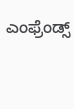ಎಂಫ್ರೆಂಡ್ಸ್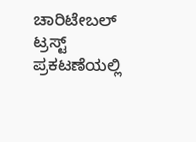ಚಾರಿಟೇಬಲ್ ಟ್ರಸ್ಟ್ ಪ್ರಕಟಣೆಯಲ್ಲಿ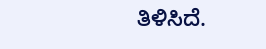ತಿಳಿಸಿದೆ.